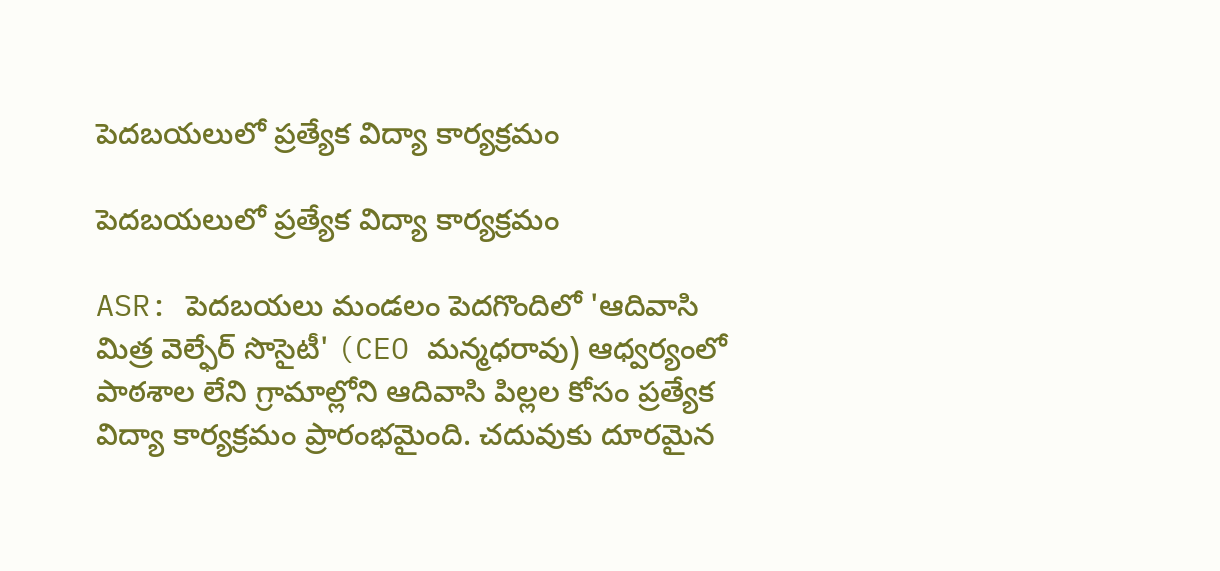పెదబయలులో ప్రత్యేక విద్యా కార్యక్రమం

పెదబయలులో ప్రత్యేక విద్యా కార్యక్రమం

ASR: పెదబయలు మండలం పెదగొందిలో 'ఆదివాసి మిత్ర వెల్ఫేర్ సొసైటీ' (CEO మన్మధరావు) ఆధ్వర్యంలో పాఠశాల లేని గ్రామాల్లోని ఆదివాసి పిల్లల కోసం ప్రత్యేక విద్యా కార్యక్రమం ప్రారంభమైంది. చదువుకు దూరమైన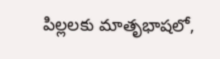పిల్లలకు మాతృభాషలో,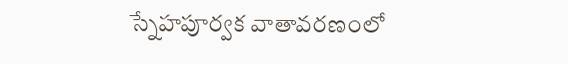స్నేహపూర్వక వాతావరణంలో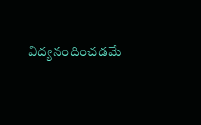విద్యనందించడమే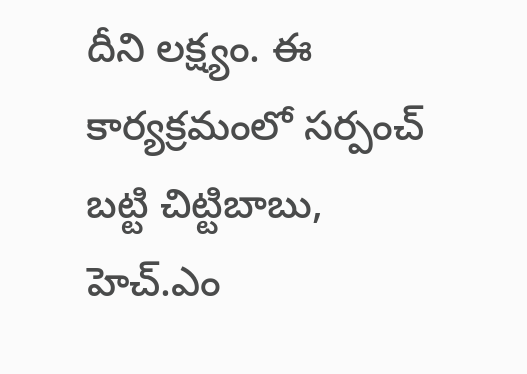దీని లక్ష్యం. ఈ కార్యక్రమంలో సర్పంచ్ బట్టి చిట్టిబాబు, హెచ్.ఎం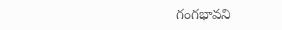గంగభావని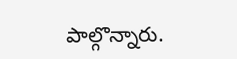పాల్గొన్నారు.